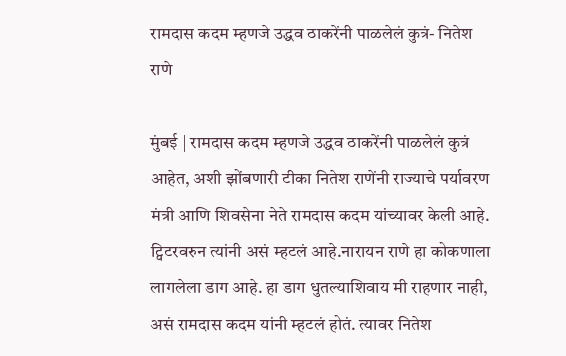रामदास कदम म्हणजे उद्धव ठाकरेंनी पाळलेलं कुत्रं- नितेश राणे

मुंबई | रामदास कदम म्हणजे उद्धव ठाकरेंनी पाळलेलं कुत्रं आहेत, अशी झोंबणारी टीका नितेश राणेंनी राज्याचे पर्यावरण मंत्री आणि शिवसेना नेते रामदास कदम यांच्यावर केली आहे. ट्विटरवरुन त्यांनी असं म्हटलं आहे.नारायन राणे हा कोकणाला लागलेला डाग आहे. हा डाग धुतल्याशिवाय मी राहणार नाही, असं रामदास कदम यांनी म्हटलं होतं. त्यावर नितेश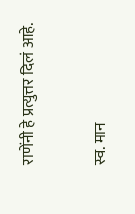राणेंनी हे प्रत्युत्तर दिलं आहे.

स्व. मान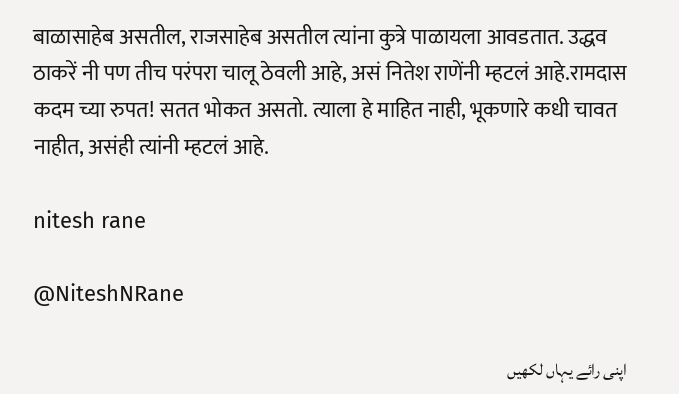बाळासाहेब असतील, राजसाहेब असतील त्यांना कुत्रे पाळायला आवडतात. उद्धव ठाकरें नी पण तीच परंपरा चालू ठेवली आहे, असं नितेश राणेंनी म्हटलं आहे.रामदास कदम च्या रुपत! सतत भोकत असतो. त्याला हे माहित नाही, भूकणारे कधी चावत नाहीत, असंही त्यांनी म्हटलं आहे.

nitesh rane

@NiteshNRane

اپنی رائے یہاں لکھیں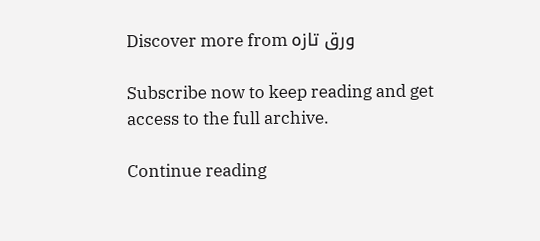Discover more from ورق تازہ

Subscribe now to keep reading and get access to the full archive.

Continue reading